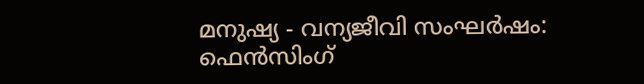മനുഷ്യ - വന്യജീവി സംഘർഷം: ഫെൻസിംഗ്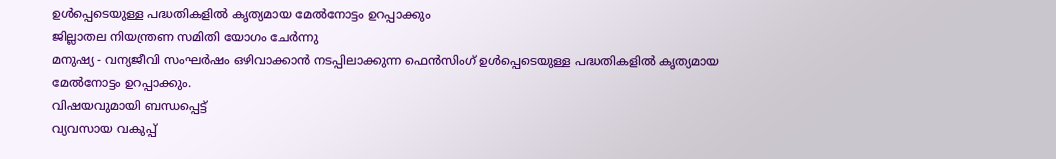ഉൾപ്പെടെയുള്ള പദ്ധതികളിൽ കൃത്യമായ മേൽനോട്ടം ഉറപ്പാക്കും
ജില്ലാതല നിയന്ത്രണ സമിതി യോഗം ചേർന്നു
മനുഷ്യ - വന്യജീവി സംഘർഷം ഒഴിവാക്കാൻ നടപ്പിലാക്കുന്ന ഫെൻസിംഗ് ഉൾപ്പെടെയുള്ള പദ്ധതികളിൽ കൃത്യമായ മേൽനോട്ടം ഉറപ്പാക്കും.
വിഷയവുമായി ബന്ധപ്പെട്ട്
വ്യവസായ വകുപ്പ്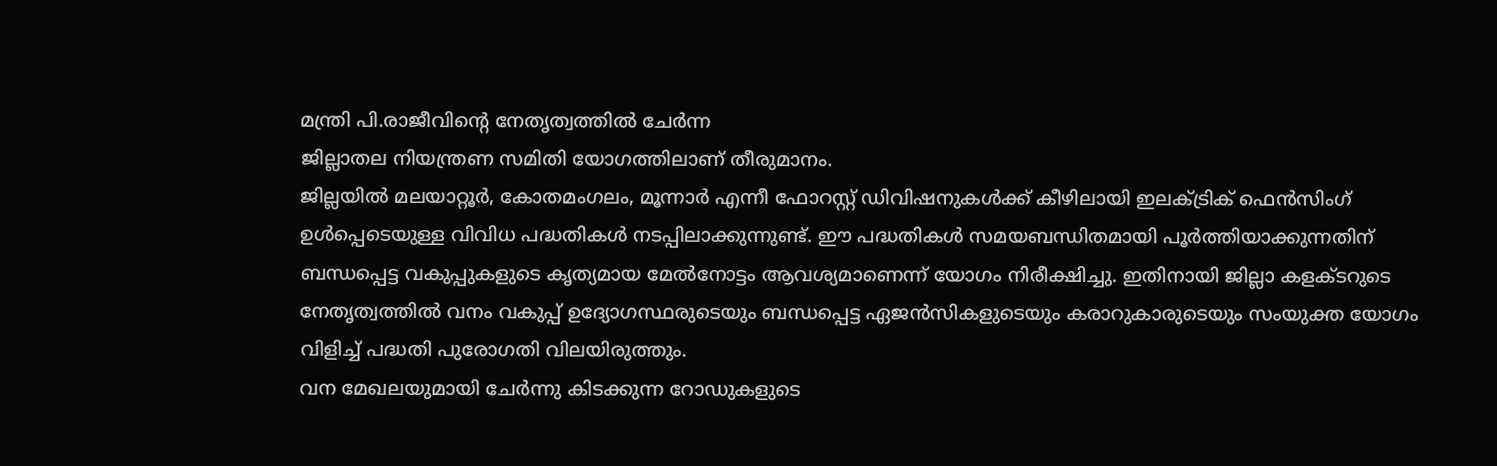മന്ത്രി പി.രാജീവിന്റെ നേതൃത്വത്തിൽ ചേർന്ന
ജില്ലാതല നിയന്ത്രണ സമിതി യോഗത്തിലാണ് തീരുമാനം.
ജില്ലയിൽ മലയാറ്റൂർ, കോതമംഗലം, മൂന്നാർ എന്നീ ഫോറസ്റ്റ് ഡിവിഷനുകൾക്ക് കീഴിലായി ഇലക്ട്രിക് ഫെൻസിംഗ് ഉൾപ്പെടെയുള്ള വിവിധ പദ്ധതികൾ നടപ്പിലാക്കുന്നുണ്ട്. ഈ പദ്ധതികൾ സമയബന്ധിതമായി പൂർത്തിയാക്കുന്നതിന് ബന്ധപ്പെട്ട വകുപ്പുകളുടെ കൃത്യമായ മേൽനോട്ടം ആവശ്യമാണെന്ന് യോഗം നിരീക്ഷിച്ചു. ഇതിനായി ജില്ലാ കളക്ടറുടെ നേതൃത്വത്തിൽ വനം വകുപ്പ് ഉദ്യോഗസ്ഥരുടെയും ബന്ധപ്പെട്ട ഏജൻസികളുടെയും കരാറുകാരുടെയും സംയുക്ത യോഗം വിളിച്ച് പദ്ധതി പുരോഗതി വിലയിരുത്തും.
വന മേഖലയുമായി ചേർന്നു കിടക്കുന്ന റോഡുകളുടെ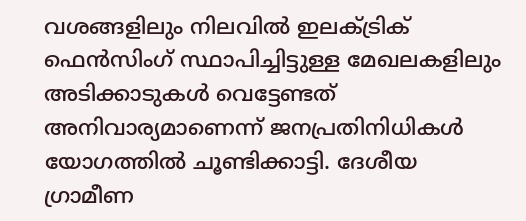വശങ്ങളിലും നിലവിൽ ഇലക്ട്രിക് ഫെൻസിംഗ് സ്ഥാപിച്ചിട്ടുള്ള മേഖലകളിലും അടിക്കാടുകൾ വെട്ടേണ്ടത് അനിവാര്യമാണെന്ന് ജനപ്രതിനിധികൾ യോഗത്തിൽ ചൂണ്ടിക്കാട്ടി. ദേശീയ ഗ്രാമീണ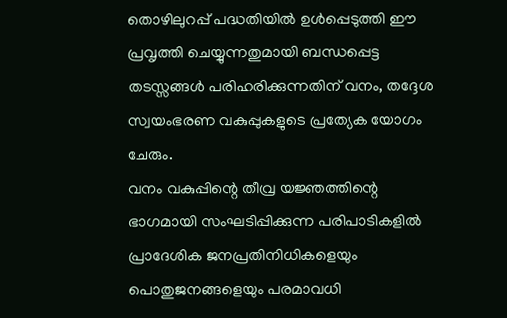തൊഴിലുറപ്പ് പദ്ധതിയിൽ ഉൾപ്പെടുത്തി ഈ പ്രവൃത്തി ചെയ്യുന്നതുമായി ബന്ധപ്പെട്ട തടസ്സങ്ങൾ പരിഹരിക്കുന്നതിന് വനം, തദ്ദേശ സ്വയംഭരണ വകുപ്പുകളുടെ പ്രത്യേക യോഗം ചേരും.
വനം വകുപ്പിന്റെ തീവ്ര യജ്ഞത്തിന്റെ ഭാഗമായി സംഘടിപ്പിക്കുന്ന പരിപാടികളിൽ പ്രാദേശിക ജനപ്രതിനിധികളെയും പൊതുജനങ്ങളെയും പരമാവധി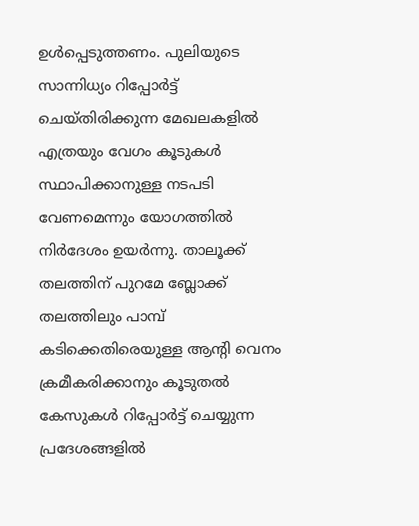ഉൾപ്പെടുത്തണം. പുലിയുടെ സാന്നിധ്യം റിപ്പോർട്ട് ചെയ്തിരിക്കുന്ന മേഖലകളിൽ എത്രയും വേഗം കൂടുകൾ സ്ഥാപിക്കാനുള്ള നടപടി വേണമെന്നും യോഗത്തിൽ നിർദേശം ഉയർന്നു. താലൂക്ക് തലത്തിന് പുറമേ ബ്ലോക്ക് തലത്തിലും പാമ്പ് കടിക്കെതിരെയുള്ള ആന്റി വെനം ക്രമീകരിക്കാനും കൂടുതൽ കേസുകൾ റിപ്പോർട്ട് ചെയ്യുന്ന പ്രദേശങ്ങളിൽ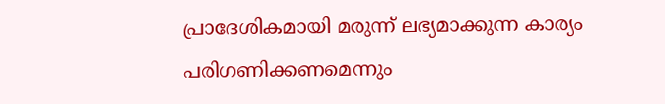പ്രാദേശികമായി മരുന്ന് ലഭ്യമാക്കുന്ന കാര്യം പരിഗണിക്കണമെന്നും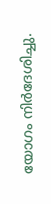യോഗം നിർദേശിച്ചു.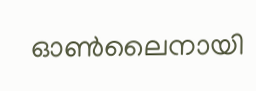ഓൺലൈനായി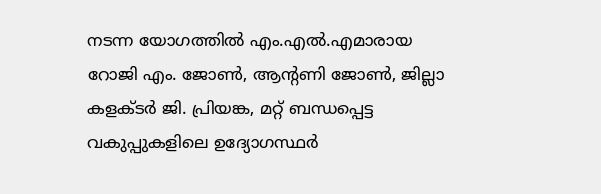നടന്ന യോഗത്തിൽ എം.എൽ.എമാരായ റോജി എം. ജോൺ, ആന്റണി ജോൺ, ജില്ലാ കളക്ടർ ജി. പ്രിയങ്ക, മറ്റ് ബന്ധപ്പെട്ട വകുപ്പുകളിലെ ഉദ്യോഗസ്ഥർ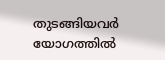തുടങ്ങിയവർ യോഗത്തിൽ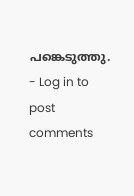പങ്കെടുത്തു.
- Log in to post comments